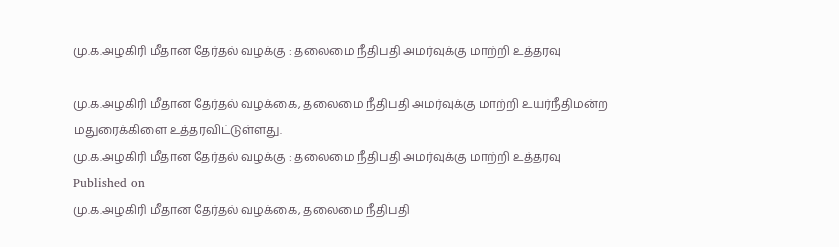மு.க.அழகிரி மீதான தேர்தல் வழக்கு : தலைமை நீதிபதி அமர்வுக்கு மாற்றி உத்தரவு

மு.க.அழகிரி மீதான தேர்தல் வழக்கை, தலைமை நீதிபதி அமர்வுக்கு மாற்றி உயர்நீதிமன்ற மதுரைக்கிளை உத்தரவிட்டுள்ளது.
மு.க.அழகிரி மீதான தேர்தல் வழக்கு : தலைமை நீதிபதி அமர்வுக்கு மாற்றி உத்தரவு
Published on
மு.க.அழகிரி மீதான தேர்தல் வழக்கை, தலைமை நீதிபதி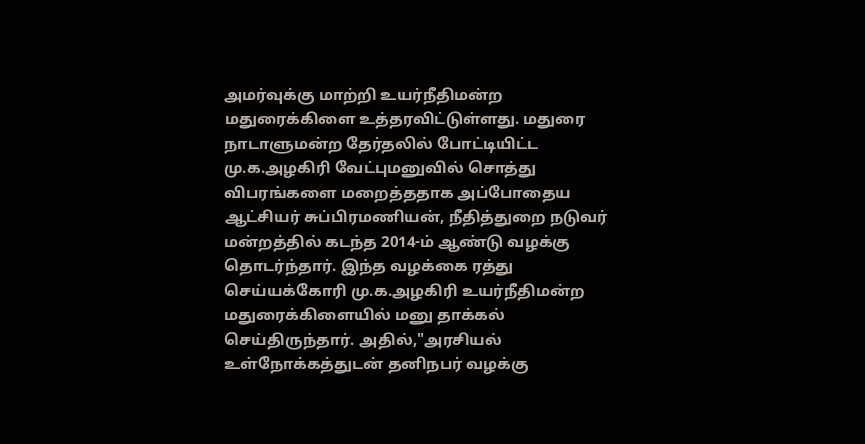அமர்வுக்கு மாற்றி உயர்நீதிமன்ற மதுரைக்கிளை உத்தரவிட்டுள்ளது. மதுரை நாடாளுமன்ற தேர்தலில் போட்டியிட்ட மு.க.அழகிரி வேட்புமனுவில் சொத்து விபரங்களை மறைத்ததாக அப்போதைய ஆட்சியர் சுப்பிரமணியன், நீதித்துறை நடுவர் மன்றத்தில் கடந்த 2014-ம் ஆண்டு வழக்கு தொடர்ந்தார். இந்த வழக்கை ரத்து செய்யக்கோரி மு.க.அழகிரி உயர்நீதிமன்ற மதுரைக்கிளையில் மனு தாக்கல் செய்திருந்தார். அதில்,"அரசியல் உள்நோக்கத்துடன் தனிநபர் வழக்கு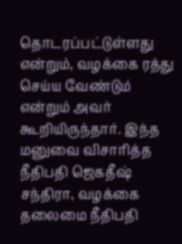தொடரப்பட்டுள்ளது என்றும், வழக்கை ரத்து செய்ய வேண்டும் என்றும் அவர் கூறியிருந்தார். இந்த மனுவை விசாரித்த நீதிபதி ஜெகதீஷ் சந்திரா, வழக்கை தலைமை நீதிபதி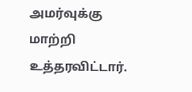அமர்வுக்கு மாற்றி உத்தரவிட்டார்.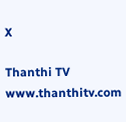X

Thanthi TV
www.thanthitv.com